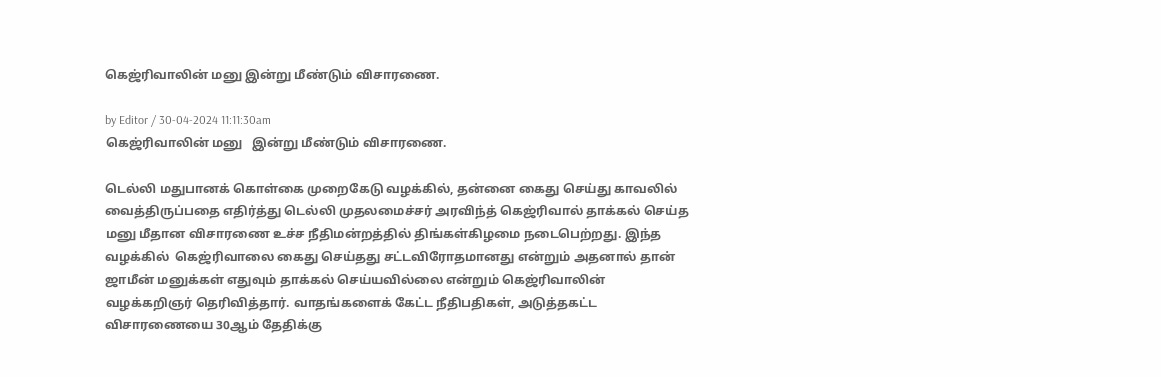கெஜ்ரிவாலின் மனு இன்று மீண்டும் விசாரணை.

by Editor / 30-04-2024 11:11:30am
கெஜ்ரிவாலின் மனு   இன்று மீண்டும் விசாரணை.

டெல்லி மதுபானக் கொள்கை முறைகேடு வழக்கில், தன்னை கைது செய்து காவலில் வைத்திருப்பதை எதிர்த்து டெல்லி முதலமைச்சர் அரவிந்த் கெஜ்ரிவால் தாக்கல் செய்த மனு மீதான விசாரணை உச்ச நீதிமன்றத்தில் திங்கள்கிழமை நடைபெற்றது. இந்த வழக்கில்  கெஜ்ரிவாலை கைது செய்தது சட்டவிரோதமானது என்றும் அதனால் தான் ஜாமீன் மனுக்கள் எதுவும் தாக்கல் செய்யவில்லை என்றும் கெஜ்ரிவாலின் வழக்கறிஞர் தெரிவித்தார். வாதங்களைக் கேட்ட நீதிபதிகள், அடுத்தகட்ட விசாரணையை 30ஆம் தேதிக்கு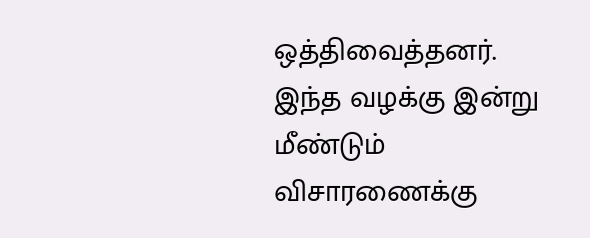ஒத்திவைத்தனர். இந்த வழக்கு இன்று மீண்டும் விசாரணைக்கு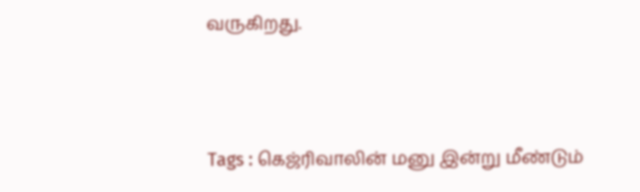வருகிறது.



Tags : கெஜ்ரிவாலின் மனு இன்று மீண்டும்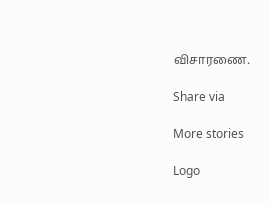விசாரணை.

Share via

More stories

Logo